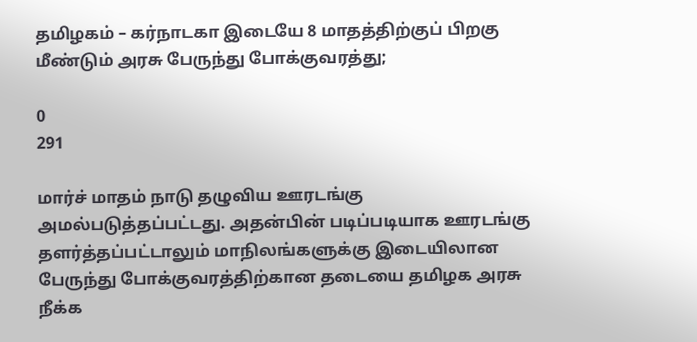தமிழகம் – கர்நாடகா இடையே 8 மாதத்திற்குப் பிறகு மீண்டும் அரசு பேருந்து போக்குவரத்து;

0
291

மார்ச் மாதம் நாடு தழுவிய ஊரடங்கு அமல்படுத்தப்பட்டது. அதன்பின் படிப்படியாக ஊரடங்கு தளர்த்தப்பட்டாலும் மாநிலங்களுக்கு இடையிலான பேருந்து போக்குவரத்திற்கான தடையை தமிழக அரசு நீக்க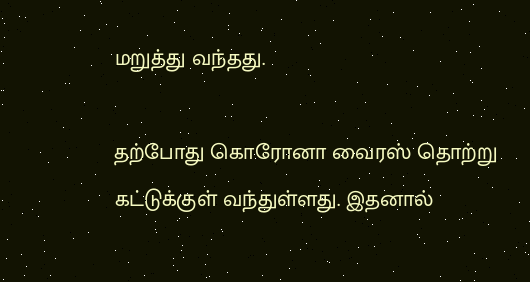மறுத்து வந்தது.

தற்போது கொரோனா வைரஸ் தொற்று கட்டுக்குள் வந்துள்ளது. இதனால்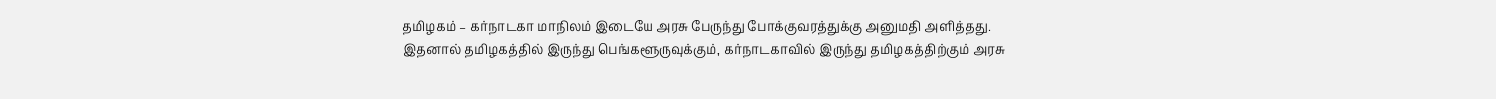தமிழகம் – கர்நாடகா மாநிலம் இடையே அரசு பேருந்து போக்குவரத்துக்கு அனுமதி அளித்தது. இதனால் தமிழகத்தில் இருந்து பெங்களூருவுக்கும், கர்நாடகாவில் இருந்து தமிழகத்திற்கும் அரசு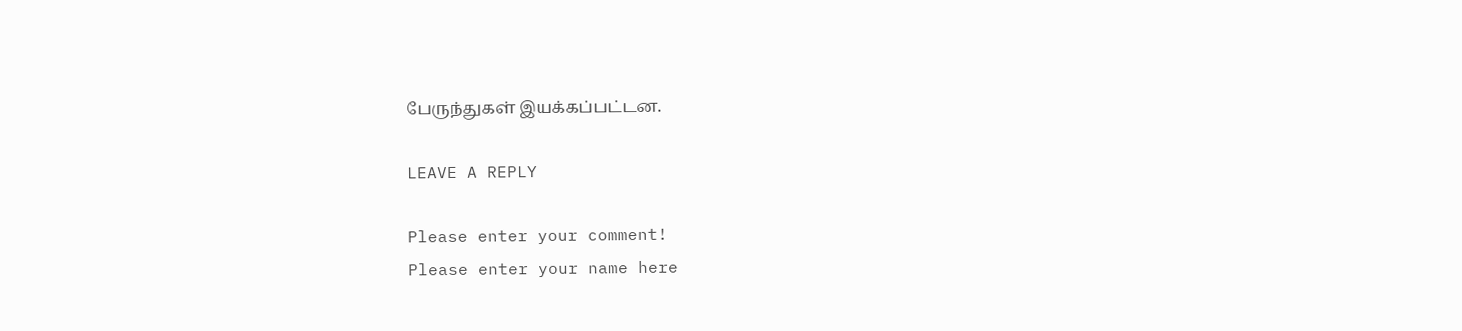பேருந்துகள் இயக்கப்பட்டன.

LEAVE A REPLY

Please enter your comment!
Please enter your name here